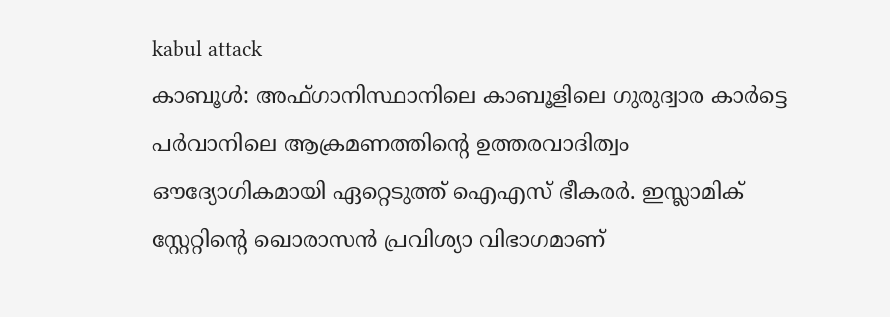kabul attack
കാബൂൾ: അഫ്ഗാനിസ്ഥാനിലെ കാബൂളിലെ ഗുരുദ്വാര കാർട്ടെ പർവാനിലെ ആക്രമണത്തിന്റെ ഉത്തരവാദിത്വം ഔദ്യോഗികമായി ഏറ്റെടുത്ത് ഐഎസ് ഭീകരർ. ഇസ്ലാമിക് സ്റ്റേറ്റിന്റെ ഖൊരാസൻ പ്രവിശ്യാ വിഭാഗമാണ്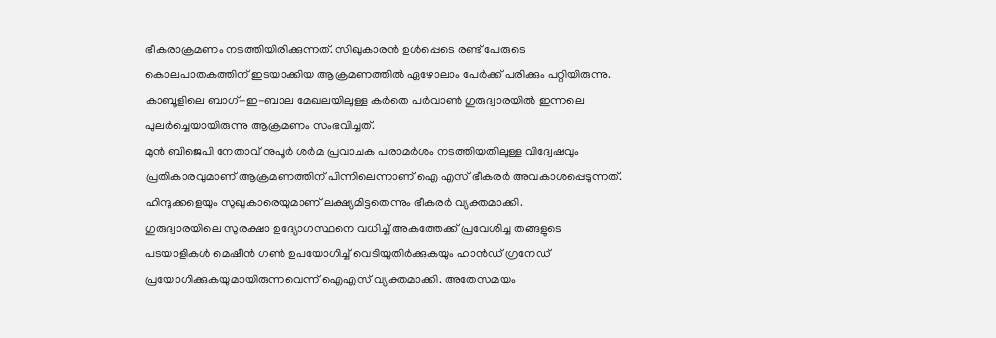ഭീകരാക്രമണം നടത്തിയിരിക്കുന്നത്. സിഖുകാരൻ ഉൾപ്പെടെ രണ്ട് പേരുടെ കൊലപാതകത്തിന് ഇടയാക്കിയ ആക്രമണത്തിൽ ഏഴോലാം പേർക്ക് പരിക്കും പറ്റിയിരുന്നു. കാബൂളിലെ ബാഗ്-ഇ-ബാല മേഖലയിലുള്ള കർതെ പർവാൺ ഗുരുദ്വാരയിൽ ഇന്നലെ പുലർച്ചെയായിരുന്നു ആക്രമണം സംഭവിച്ചത്.
മുൻ ബിജെപി നേതാവ് നുപൂർ ശർമ പ്രവാചക പരാമർശം നടത്തിയതിലുള്ള വിദ്വേഷവും പ്രതികാരവുമാണ് ആക്രമണത്തിന് പിന്നിലെന്നാണ് ഐ എസ് ഭീകരർ അവകാശപ്പെടുന്നത്. ഹിന്ദുക്കളെയും സുഖുകാരെയുമാണ് ലക്ഷ്യമിട്ടതെന്നും ഭീകരർ വ്യക്തമാക്കി.
ഗുരുദ്വാരയിലെ സുരക്ഷാ ഉദ്യോഗസ്ഥനെ വധിച്ച് അകത്തേക്ക് പ്രവേശിച്ച തങ്ങളുടെ പടയാളികൾ മെഷീൻ ഗൺ ഉപയോഗിച്ച് വെടിയുതിർക്കുകയും ഹാൻഡ് ഗ്രനേഡ് പ്രയോഗിക്കുകയുമായിരുന്നവെന്ന് ഐഎസ് വ്യക്തമാക്കി. അതേസമയം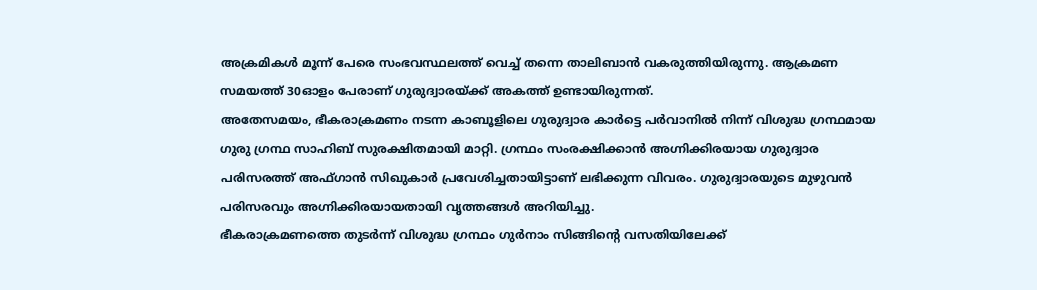അക്രമികൾ മൂന്ന് പേരെ സംഭവസ്ഥലത്ത് വെച്ച് തന്നെ താലിബാൻ വകരുത്തിയിരുന്നു. ആക്രമണ സമയത്ത് 30ഓളം പേരാണ് ഗുരുദ്വാരയ്ക്ക് അകത്ത് ഉണ്ടായിരുന്നത്.
അതേസമയം, ഭീകരാക്രമണം നടന്ന കാബൂളിലെ ഗുരുദ്വാര കാർട്ടെ പർവാനിൽ നിന്ന് വിശുദ്ധ ഗ്രന്ഥമായ ഗുരു ഗ്രന്ഥ സാഹിബ് സുരക്ഷിതമായി മാറ്റി. ഗ്രന്ഥം സംരക്ഷിക്കാൻ അഗ്നിക്കിരയായ ഗുരുദ്വാര പരിസരത്ത് അഫ്ഗാൻ സിഖുകാർ പ്രവേശിച്ചതായിട്ടാണ് ലഭിക്കുന്ന വിവരം. ഗുരുദ്വാരയുടെ മുഴുവൻ പരിസരവും അഗ്നിക്കിരയായതായി വൃത്തങ്ങൾ അറിയിച്ചു.
ഭീകരാക്രമണത്തെ തുടർന്ന് വിശുദ്ധ ഗ്രന്ഥം ഗുർനാം സിങ്ങിന്റെ വസതിയിലേക്ക്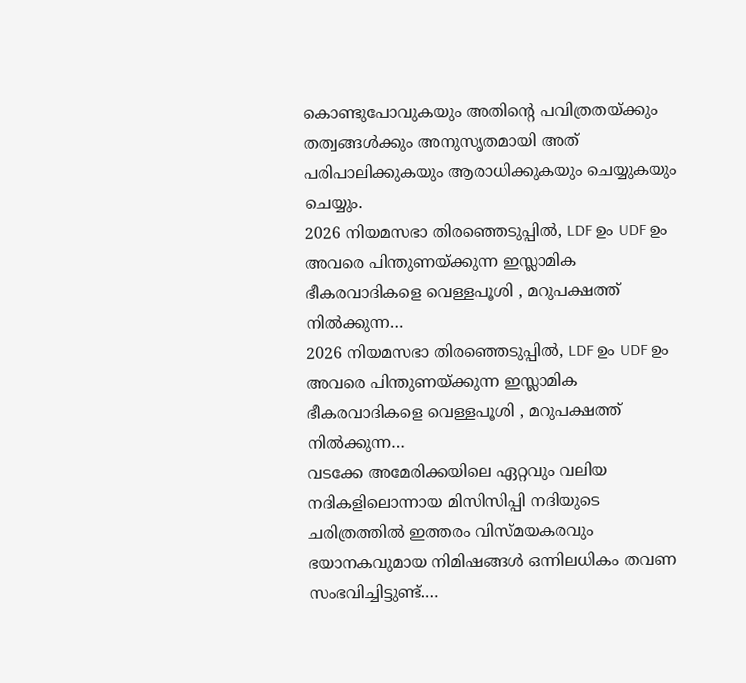കൊണ്ടുപോവുകയും അതിന്റെ പവിത്രതയ്ക്കും തത്വങ്ങൾക്കും അനുസൃതമായി അത് പരിപാലിക്കുകയും ആരാധിക്കുകയും ചെയ്യുകയും ചെയ്യും.
2026 നിയമസഭാ തിരഞ്ഞെടുപ്പിൽ, LDF ഉം UDF ഉം അവരെ പിന്തുണയ്ക്കുന്ന ഇസ്ലാമിക ഭീകരവാദികളെ വെള്ളപൂശി , മറുപക്ഷത്ത് നിൽക്കുന്ന…
2026 നിയമസഭാ തിരഞ്ഞെടുപ്പിൽ, LDF ഉം UDF ഉം അവരെ പിന്തുണയ്ക്കുന്ന ഇസ്ലാമിക ഭീകരവാദികളെ വെള്ളപൂശി , മറുപക്ഷത്ത് നിൽക്കുന്ന…
വടക്കേ അമേരിക്കയിലെ ഏറ്റവും വലിയ നദികളിലൊന്നായ മിസിസിപ്പി നദിയുടെ ചരിത്രത്തിൽ ഇത്തരം വിസ്മയകരവും ഭയാനകവുമായ നിമിഷങ്ങൾ ഒന്നിലധികം തവണ സംഭവിച്ചിട്ടുണ്ട്.…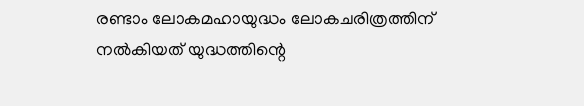രണ്ടാം ലോകമഹായുദ്ധം ലോകചരിത്രത്തിന് നൽകിയത് യുദ്ധത്തിന്റെ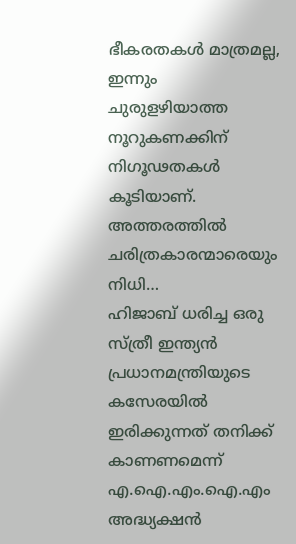ഭീകരതകൾ മാത്രമല്ല, ഇന്നും ചുരുളഴിയാത്ത നൂറുകണക്കിന് നിഗൂഢതകൾ കൂടിയാണ്. അത്തരത്തിൽ ചരിത്രകാരന്മാരെയും നിധി…
ഹിജാബ് ധരിച്ച ഒരു സ്ത്രീ ഇന്ത്യൻ പ്രധാനമന്ത്രിയുടെ കസേരയിൽ ഇരിക്കുന്നത് തനിക്ക് കാണണമെന്ന് എ.ഐ.എം.ഐ.എം അദ്ധ്യക്ഷൻ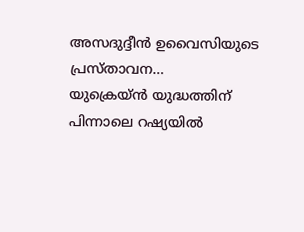അസദുദ്ദീൻ ഉവൈസിയുടെ പ്രസ്താവന…
യുക്രെയ്ൻ യുദ്ധത്തിന് പിന്നാലെ റഷ്യയിൽ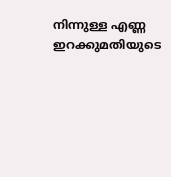നിന്നുള്ള എണ്ണ ഇറക്കുമതിയുടെ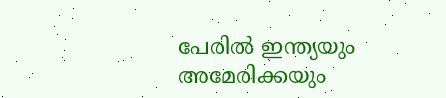പേരിൽ ഇന്ത്യയും അമേരിക്കയും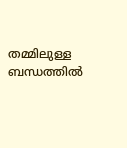തമ്മിലുള്ള ബന്ധത്തിൽ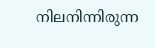നിലനിന്നിരുന്ന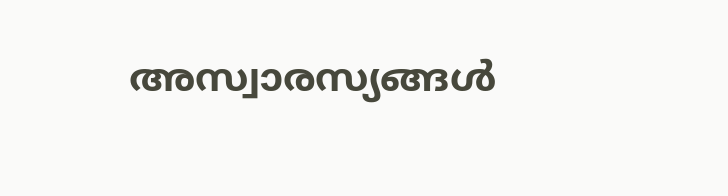അസ്വാരസ്യങ്ങൾ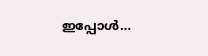ഇപ്പോൾ…